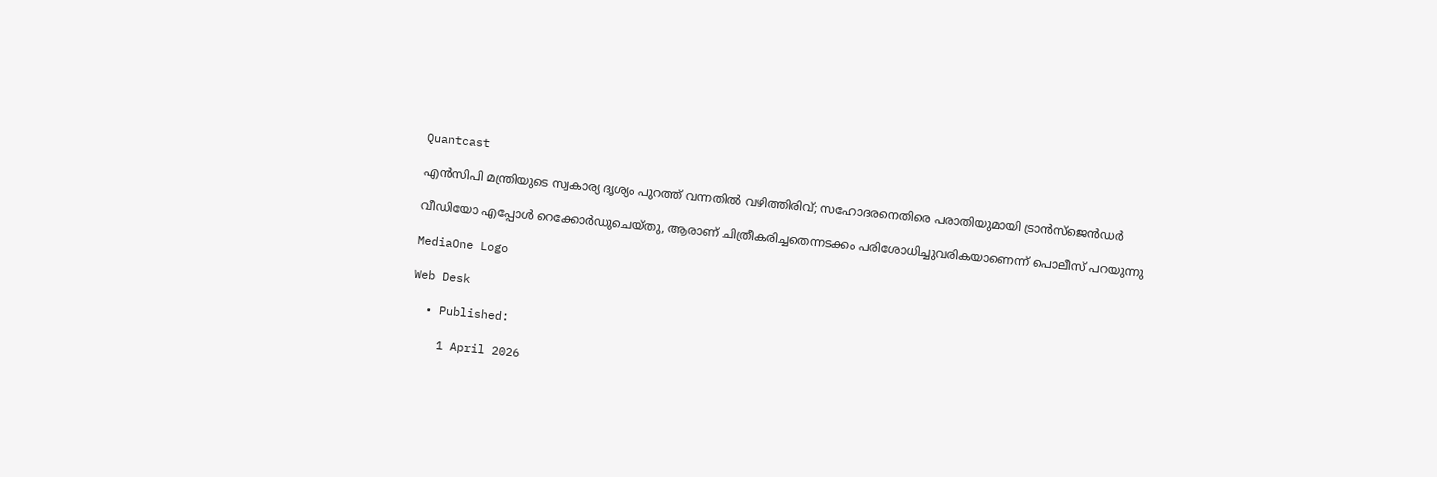Quantcast

എൻസിപി മന്ത്രിയുടെ സ്വകാര്യ ദൃശ്യം പുറത്ത് വന്നതില്‍ വഴിത്തിരിവ്; സഹോദരനെതിരെ പരാതിയുമായി ട്രാൻസ്‌ജെൻഡർ

വീഡിയോ എപ്പോൾ റെക്കോർഡുചെയ്‌തു, ആരാണ് ചിത്രീകരിച്ചതെന്നടക്കം പരിശോധിച്ചുവരികയാണെന്ന് പൊലീസ് പറയുന്നു

MediaOne Logo

Web Desk

  • Published:

    1 April 2026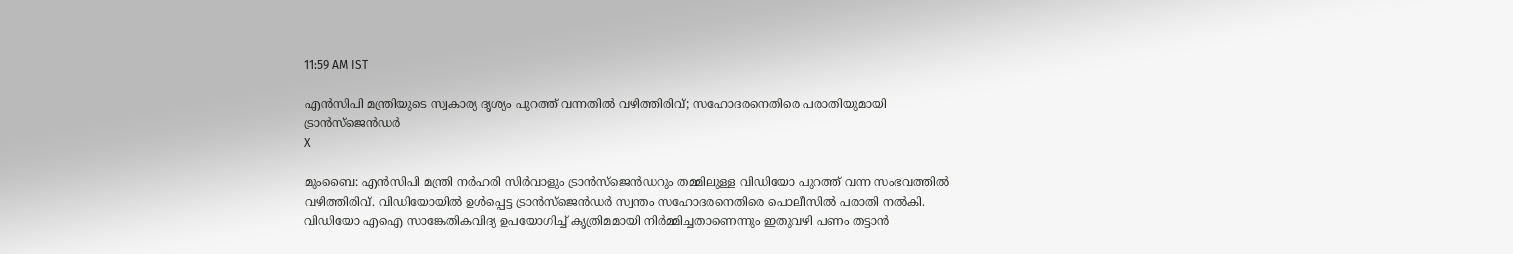11:59 AM IST

എൻസിപി മന്ത്രിയുടെ സ്വകാര്യ ദൃശ്യം പുറത്ത് വന്നതില്‍ വഴിത്തിരിവ്; സഹോദരനെതിരെ പരാതിയുമായി ട്രാൻസ്‌ജെൻഡർ
X

മുംബൈ: എൻ‌സി‌പി മന്ത്രി നർഹരി സിർവാളും ട്രാൻസ്‌ജെന്‍ഡറും തമ്മിലുള്ള വിഡിയോ പുറത്ത് വന്ന സംഭവത്തില്‍ വഴിത്തിരിവ്. വിഡിയോയില്‍ ഉള്‍പ്പെട്ട ട്രാൻസ്‌ജെൻഡർ സ്വന്തം സഹോദരനെതിരെ പൊലീസിൽ പരാതി നൽകി. വിഡിയോ എഐ സാങ്കേതികവിദ്യ ഉപയോഗിച്ച് കൃത്രിമമായി നിര്‍മ്മിച്ചതാണെന്നും ഇതുവഴി പണം തട്ടാന്‍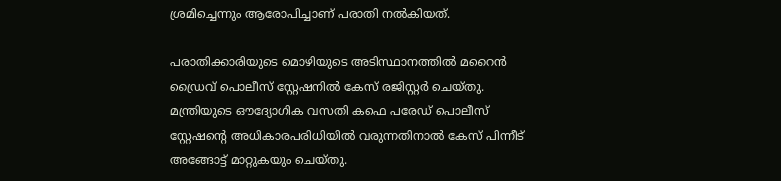ശ്രമിച്ചെന്നും ആരോപിച്ചാണ് പരാതി നല്‍കിയത്.

പരാതിക്കാരിയുടെ മൊഴിയുടെ അടിസ്ഥാനത്തില്‍ മറൈൻ ഡ്രൈവ് പൊലീസ് സ്റ്റേഷനിൽ കേസ് രജിസ്റ്റര്‍ ചെയ്തു. മന്ത്രിയുടെ ഔദ്യോഗിക വസതി കഫെ പരേഡ് പൊലീസ് സ്റ്റേഷന്റെ അധികാരപരിധിയിൽ വരുന്നതിനാൽ കേസ് പിന്നീട് അങ്ങോട്ട് മാറ്റുകയും ചെയ്തു.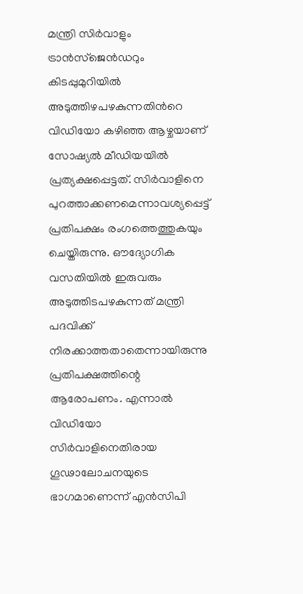മന്ത്രി സിർവാളും ട്രാൻസ്‌ജെന്‍ഡറും കിടപ്പുമുറിയിൽ അടുത്തിഴപഴകുന്നതിന്‍റെ വിഡിയോ കഴിഞ്ഞ ആഴ്ചയാണ് സോഷ്യല്‍ മീഡിയയില്‍ പ്രത്യക്ഷപ്പെട്ടത്. സിര്‍വാളിനെ പുറത്താക്കണമെന്നാവശ്യപ്പെട്ട് പ്രതിപക്ഷം രംഗത്തെത്തുകയും ചെയ്തിരുന്നു. ഔദ്യോഗിക വസതിയിൽ ഇരുവരും അടുത്തിടപഴകുന്നത് മന്ത്രി പദവിക്ക് നിരക്കാത്തതാതെന്നായിരുന്നു പ്രതിപക്ഷത്തിന്റെ ആരോപണം. എന്നാൽ വിഡിയോ സിർവാളിനെതിരായ ഗൂഢാലോചനയുടെ ഭാഗമാണെന്ന് എൻസിപി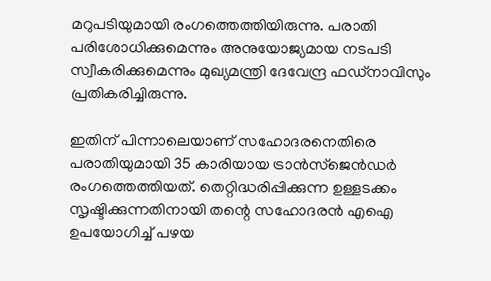മറുപടിയുമായി രംഗത്തെത്തിയിരുന്നു. പരാതി പരിശോധിക്കുമെന്നും അനുയോജ്യമായ നടപടി സ്വീകരിക്കുമെന്നും മുഖ്യമന്ത്രി ദേവേന്ദ്ര ഫഡ്‌നാവിസും പ്രതികരിച്ചിരുന്നു.

ഇതിന് പിന്നാലെയാണ്‌ സഹോദരനെതിരെ പരാതിയുമായി 35 കാരിയായ ട്രാന്‍സ്ജെന്‍ഡര്‍ രംഗത്തെത്തിയത്. തെറ്റിദ്ധരിപ്പിക്കുന്ന ഉള്ളടക്കം സൃഷ്ടിക്കുന്നതിനായി തന്റെ സഹോദരൻ എഐ ഉപയോഗിച്ച് പഴയ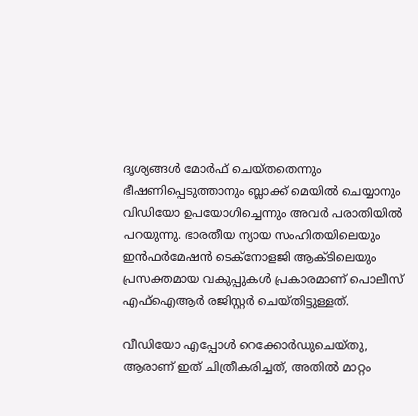ദൃശ്യങ്ങൾ മോർഫ് ചെയ്തതെന്നും ഭീഷണിപ്പെടുത്താനും ബ്ലാക്ക് മെയിൽ ചെയ്യാനും വിഡിയോ ഉപയോഗിച്ചെന്നും അവര്‍ പരാതിയില്‍ പറയുന്നു. ഭാരതീയ ന്യായ സംഹിതയിലെയും ഇൻഫർമേഷൻ ടെക്നോളജി ആക്ടിലെയും പ്രസക്തമായ വകുപ്പുകൾ പ്രകാരമാണ് പൊലീസ് എഫ്‌ഐആർ രജിസ്റ്റർ ചെയ്തിട്ടുള്ളത്.

വീഡിയോ എപ്പോൾ റെക്കോർഡുചെയ്‌തു, ആരാണ് ഇത് ചിത്രീകരിച്ചത്, അതിൽ മാറ്റം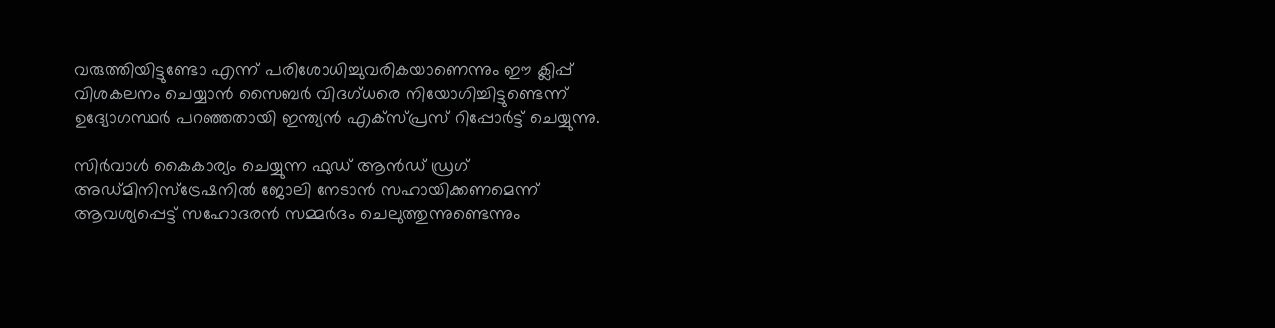വരുത്തിയിട്ടുണ്ടോ എന്ന് പരിശോധിച്ചുവരികയാണെന്നും ഈ ക്ലിപ്പ് വിശകലനം ചെയ്യാൻ സൈബർ വിദഗ്ധരെ നിയോഗിച്ചിട്ടുണ്ടെന്ന് ഉദ്യോഗസ്ഥര്‍ പറഞ്ഞതായി ഇന്ത്യന്‍ എക്സ്‍പ്രസ് റിപ്പോര്‍ട്ട് ചെയ്യുന്നു.

സിർവാൾ കൈകാര്യം ചെയ്യുന്ന ഫുഡ് ആൻഡ് ഡ്രഗ് അഡ്മിനിസ്ട്രേഷനിൽ ജോലി നേടാൻ സഹായിക്കണമെന്ന് ആവശ്യപ്പെട്ട് സഹോദരൻ സമ്മർദം ചെലുത്തുന്നുണ്ടെന്നും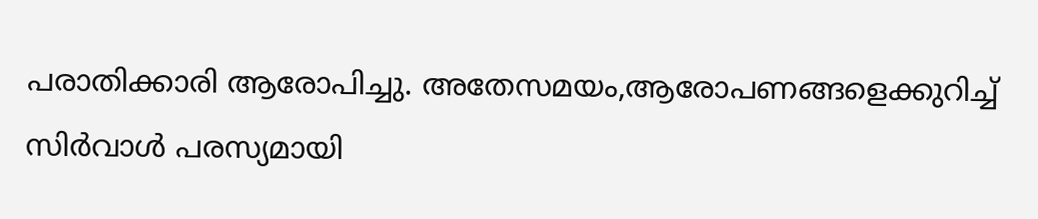പരാതിക്കാരി ആരോപിച്ചു. അതേസമയം,ആരോപണങ്ങളെക്കുറിച്ച് സിർവാൾ പരസ്യമായി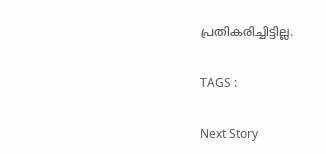പ്രതികരിച്ചിട്ടില്ല.

TAGS :

Next Story